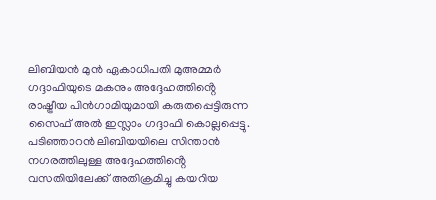ലിബിയൻ മുൻ ഏകാധിപതി മുഅമ്മർ ഗദ്ദാഫിയുടെ മകനും അദ്ദേഹത്തിൻ്റെ രാഷ്ട്രീയ പിൻഗാമിയുമായി കരുതപ്പെട്ടിരുന്ന സൈഫ് അൽ ഇസ്ലാം ഗദ്ദാഫി കൊല്ലപ്പെട്ടു. പടിഞ്ഞാറൻ ലിബിയയിലെ സിന്താൻ നഗരത്തിലുള്ള അദ്ദേഹത്തിൻ്റെ വസതിയിലേക്ക് അതിക്രമിച്ചു കയറിയ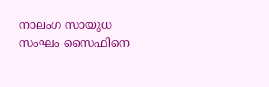നാലംഗ സായുധ സംഘം സൈഫിനെ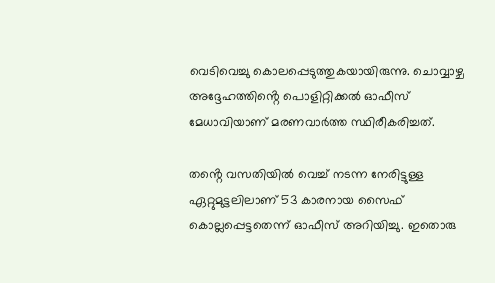വെടിവെച്ചു കൊലപ്പെടുത്തുകയായിരുന്നു. ചൊവ്വാഴ്ച അദ്ദേഹത്തിൻ്റെ പൊളിറ്റിക്കൽ ഓഫീസ് മേധാവിയാണ് മരണവാർത്ത സ്ഥിരീകരിച്ചത്.

തൻ്റെ വസതിയിൽ വെച്ച് നടന്ന നേരിട്ടുള്ള ഏറ്റുമുട്ടലിലാണ് 53 കാരനായ സൈഫ് കൊല്ലപ്പെട്ടതെന്ന് ഓഫീസ് അറിയിച്ചു. ഇതൊരു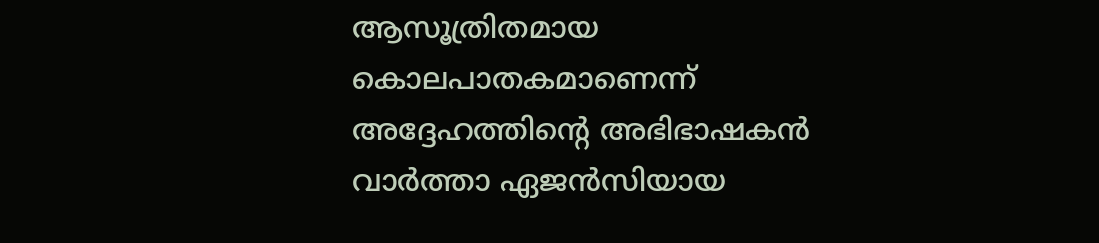ആസൂത്രിതമായ കൊലപാതകമാണെന്ന് അദ്ദേഹത്തിന്റെ അഭിഭാഷകൻ വാർത്താ ഏജൻസിയായ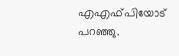എഎഫ്‌പിയോട് പറഞ്ഞു.